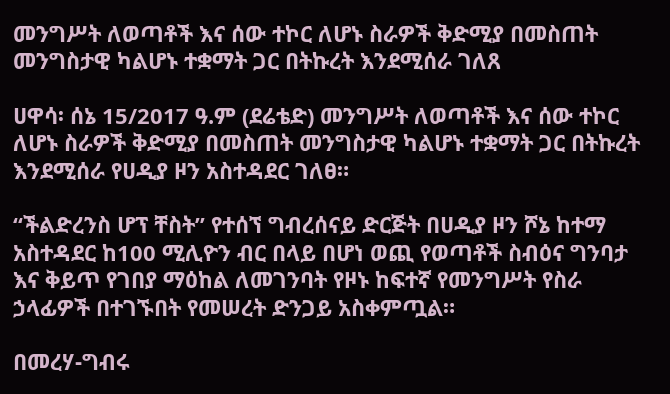መንግሥት ለወጣቶች እና ሰው ተኮር ለሆኑ ስራዎች ቅድሚያ በመስጠት መንግስታዊ ካልሆኑ ተቋማት ጋር በትኩረት እንደሚሰራ ገለጸ

ሀዋሳ፡ ሰኔ 15/2017 ዓ.ም (ደሬቴድ) መንግሥት ለወጣቶች እና ሰው ተኮር ለሆኑ ስራዎች ቅድሚያ በመስጠት መንግስታዊ ካልሆኑ ተቋማት ጋር በትኩረት እንደሚሰራ የሀዲያ ዞን አስተዳደር ገለፀ።

“ችልድረንስ ሆፕ ቸስት” የተሰኘ ግብረሰናይ ድርጅት በሀዲያ ዞን ሾኔ ከተማ አስተዳደር ከ100 ሚሊዮን ብር በላይ በሆነ ወጪ የወጣቶች ስብዕና ግንባታ እና ቅይጥ የገበያ ማዕከል ለመገንባት የዞኑ ከፍተኛ የመንግሥት የስራ ኃላፊዎች በተገኙበት የመሠረት ድንጋይ አስቀምጧል።

በመረሃ-ግብሩ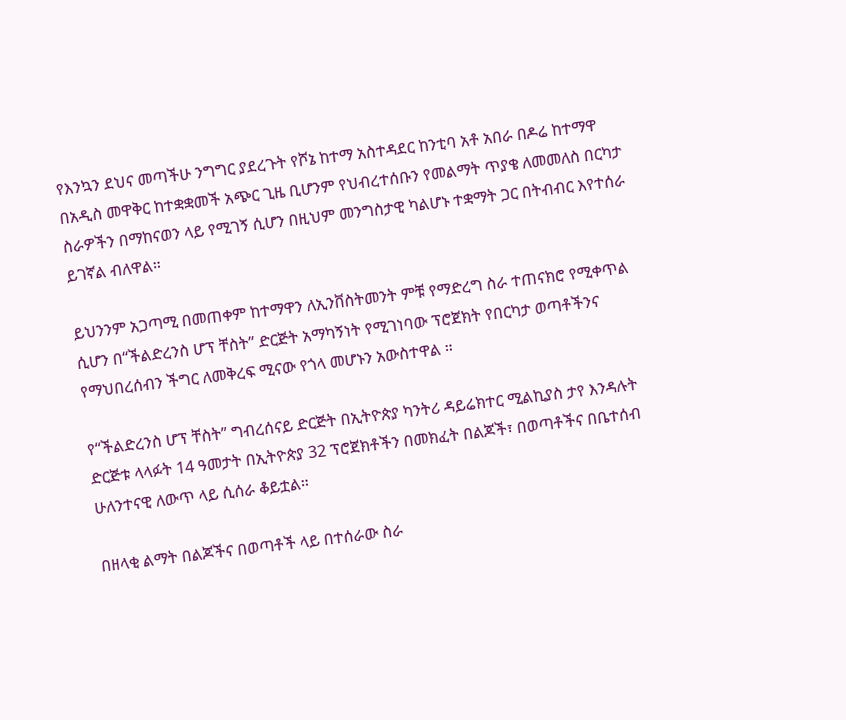የእንኳን ደህና መጣችሁ ንግግር ያደረጉት የሾኔ ከተማ አስተዳደር ከንቲባ አቶ አበራ በዶሬ ከተማዋ በአዲስ መዋቅር ከተቋቋመች አጭር ጊዜ ቢሆንም የህብረተሰቡን የመልማት ጥያቄ ለመመለስ በርካታ ስራዎችን በማከናወን ላይ የሚገኝ ሲሆን በዚህም መንግስታዊ ካልሆኑ ተቋማት ጋር በትብብር እየተሰራ ይገኛል ብለዋል።

ይህንንም አጋጣሚ በመጠቀም ከተማዋን ለኢንቨስትመንት ምቹ የማድረግ ስራ ተጠናክሮ የሚቀጥል ሲሆን በ“ችልድረንስ ሆፕ ቸስት” ድርጅት አማካኝነት የሚገነባው ፕሮጀክት የበርካታ ወጣቶችንና የማህበረሰብን ችግር ለመቅረፍ ሚናው የጎላ መሆኑን አውስተዋል ።

የ“ችልድረንስ ሆፕ ቸስት” ግብረሰናይ ድርጅት በኢትዮጵያ ካንትሪ ዳይሬክተር ሚልኪያስ ታየ እንዳሉት ድርጅቱ ላላፉት 14 ዓመታት በኢትዮጵያ 32 ፕሮጀክቶችን በመክፈት በልጆች፣ በወጣቶችና በቤተሰብ ሁለንተናዊ ለውጥ ላይ ሲሰራ ቆይቷል።

በዘላቂ ልማት በልጆችና በወጣቶች ላይ በተሰራው ስራ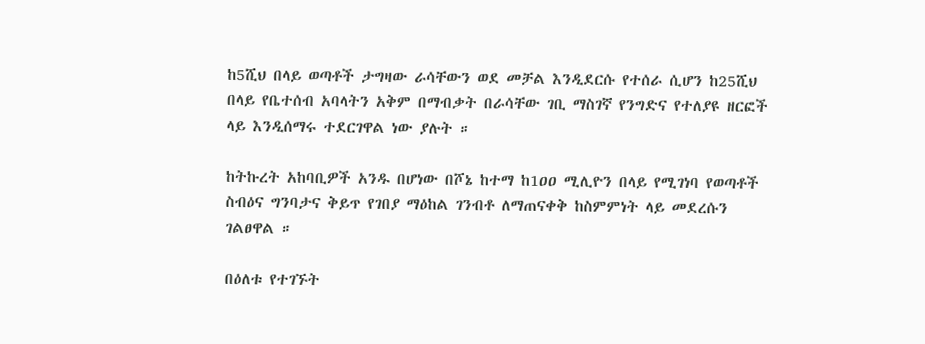ከ5ሺህ በላይ ወጣቶች ታግዛው ራሳቸውን ወደ መቻል እንዲደርሱ የተሰራ ሲሆን ከ25ሺህ በላይ የቤተሰብ አባላትን አቅም በማብቃት በራሳቸው ገቢ ማስገኛ የንግድና የተለያዩ ዘርፎች ላይ እንዲሰማሩ ተደርገዋል ነው ያሉት ።

ከትኩረት አከባቢዎች አንዱ በሆነው በሾኔ ከተማ ከ1ዐዐ ሚሊዮን በላይ የሚገነባ የወጣቶች ስብዕና ግንባታና ቅይጥ የገበያ ማዕከል ገንብቶ ለማጠናቀቅ ከስምምነት ላይ መደረሱን ገልፀዋል ።

በዕለቱ የተገኙት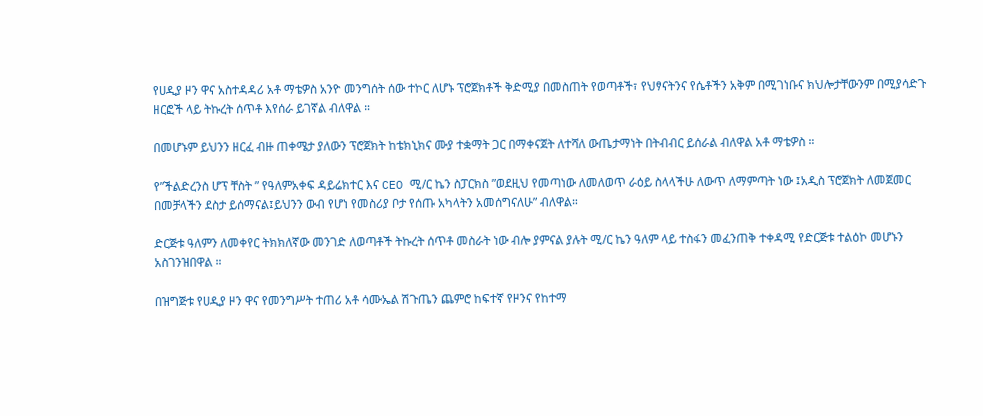የሀዲያ ዞን ዋና አስተዳዳሪ አቶ ማቴዎስ አንዮ መንግሰት ሰው ተኮር ለሆኑ ፕሮጀክቶች ቅድሚያ በመስጠት የወጣቶች፣ የህፃናትንና የሴቶችን አቅም በሚገነቡና ክህሎታቸውንም በሚያሳድጉ ዘርፎች ላይ ትኩረት ሰጥቶ እየሰራ ይገኛል ብለዋል ።

በመሆኑም ይህንን ዘርፈ ብዙ ጠቀሜታ ያለውን ፕሮጀክት ከቴክኒክና ሙያ ተቋማት ጋር በማቀናጀት ለተሻለ ውጤታማነት በትብብር ይሰራል ብለዋል አቶ ማቴዎስ ።

የ”ችልድረንስ ሆፕ ቸስት ” የዓለምአቀፍ ዳይሬክተር እና CEO ሚ/ር ኬን ስፓርክስ ”ወደዚህ የመጣነው ለመለወጥ ራዕይ ስላላችሁ ለውጥ ለማምጣት ነው ፤አዲስ ፕሮጀክት ለመጀመር በመቻላችን ደስታ ይሰማናል፤ይህንን ውብ የሆነ የመስሪያ ቦታ የሰጡ አካላትን አመሰግናለሁ” ብለዋል።

ድርጅቱ ዓለምን ለመቀየር ትክክለኛው መንገድ ለወጣቶች ትኩረት ሰጥቶ መስራት ነው ብሎ ያምናል ያሉት ሚ/ር ኬን ዓለም ላይ ተስፋን መፈንጠቅ ተቀዳሚ የድርጅቱ ተልዕኮ መሆኑን አስገንዝበዋል ።

በዝግጅቱ የሀዲያ ዞን ዋና የመንግሥት ተጠሪ አቶ ሳሙኤል ሽጉጤን ጨምሮ ከፍተኛ የዞንና የከተማ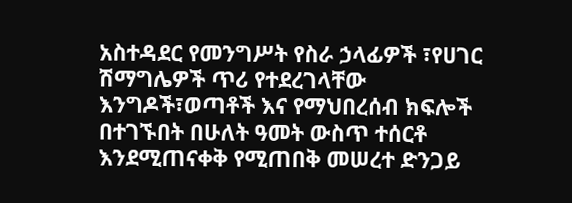አስተዳደር የመንግሥት የስራ ኃላፊዎች ፣የሀገር ሽማግሌዎች ጥሪ የተደረገላቸው እንግዶች፣ወጣቶች እና የማህበረሰብ ክፍሎች በተገኙበት በሁለት ዓመት ውስጥ ተሰርቶ እንደሚጠናቀቅ የሚጠበቅ መሠረተ ድንጋይ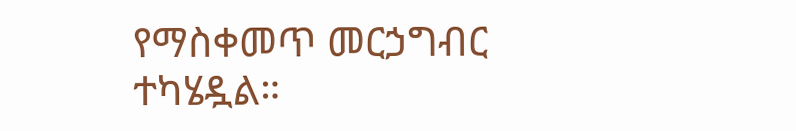የማስቀመጥ መርኃግብር ተካሄዷል።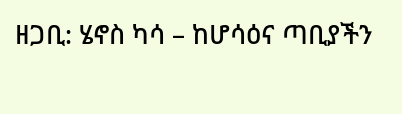ዘጋቢ: ሄኖስ ካሳ – ከሆሳዕና ጣቢያችን